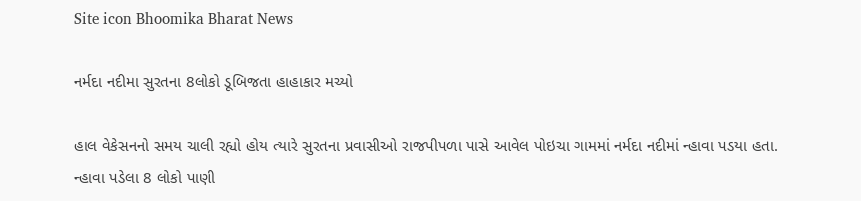Site icon Bhoomika Bharat News

નર્મદા નદીમા સુરતના 8લોકો ડૂબિજતા હાહાકાર મચ્યો

હાલ વેકેસનનો સમય ચાલી રહ્યો હોય ત્યારે સુરતના પ્રવાસીઓ રાજપીપળા પાસે આવેલ પોઇચા ગામમાં નર્મદા નદીમાં ન્હાવા પડયા હતા. ન્હાવા પડેલા 8 લોકો પાણી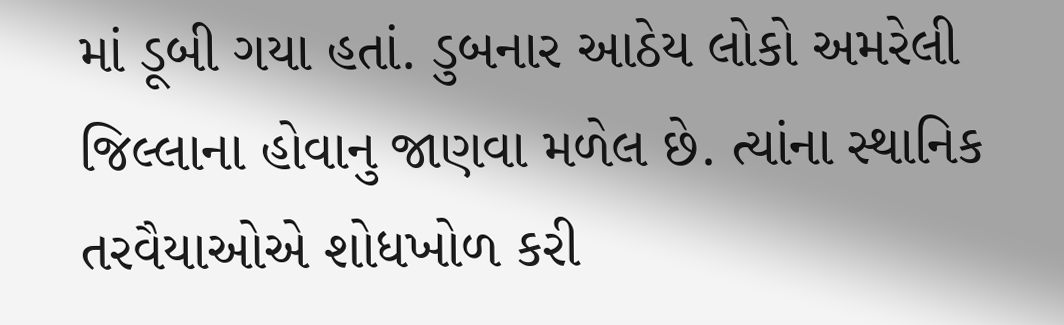માં ડૂબી ગયા હતાં. ડુબનાર આઠેય લોકો અમરેલી જિલ્લાના હોવાનુ જાણવા મળેલ છે. ત્યાંના સ્થાનિક તરવૈયાઓએ શોધખોળ કરી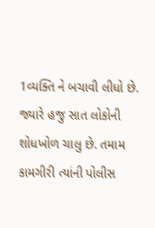1વ્યક્તિ ને બચાવી લીધો છે. જ્યારે હજુ સાત લોકોની શોધખોળ ચાલુ છે. તમામ કામગીરી ત્યાંની પોલીસ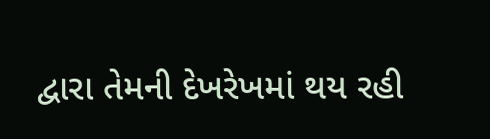દ્વારા તેમની દેખરેખમાં થય રહી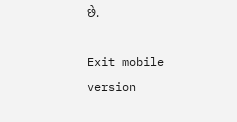છે.

Exit mobile version